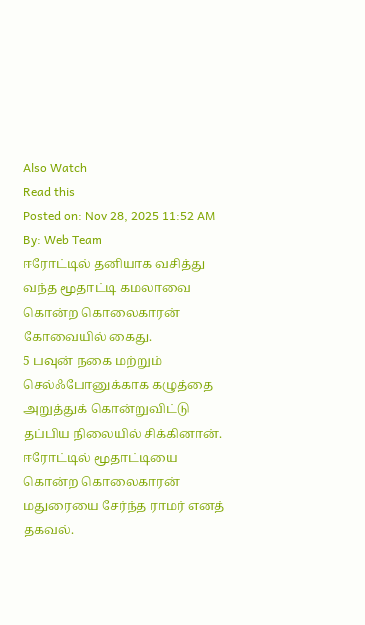Also Watch
Read this
Posted on: Nov 28, 2025 11:52 AM
By: Web Team
ஈரோட்டில் தனியாக வசித்து வந்த மூதாட்டி கமலாவை கொன்ற கொலைகாரன் கோவையில் கைது.
5 பவுன் நகை மற்றும் செல்ஃபோனுக்காக கழுத்தை அறுத்துக் கொன்றுவிட்டு தப்பிய நிலையில் சிக்கினான்.
ஈரோட்டில் மூதாட்டியை கொன்ற கொலைகாரன் மதுரையை சேர்ந்த ராமர் எனத் தகவல்.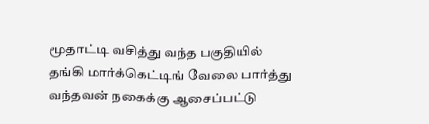மூதாட்டி வசித்து வந்த பகுதியில் தங்கி மார்க்கெட்டிங் வேலை பார்த்து வந்தவன் நகைக்கு ஆசைப்பட்டு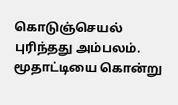கொடுஞ்செயல் புரிந்தது அம்பலம்.
மூதாட்டியை கொன்று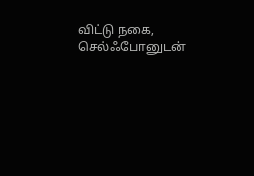விட்டு நகை, செல்ஃபோனுடன்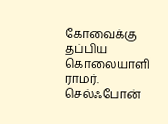கோவைக்கு தப்பிய கொலையாளி ராமர்.
செல்ஃபோன்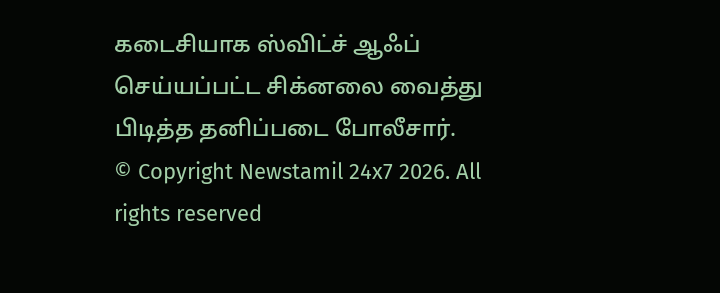கடைசியாக ஸ்விட்ச் ஆஃப் செய்யப்பட்ட சிக்னலை வைத்து பிடித்த தனிப்படை போலீசார்.
© Copyright Newstamil 24x7 2026. All rights reserved